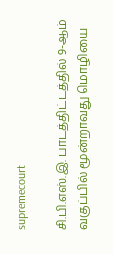supremecourt

சி.பி.எஸ்.இ. பாடத்திட்டத்தில் 9-ஆம் வகுப்பில் மூன்றாவது மொழியை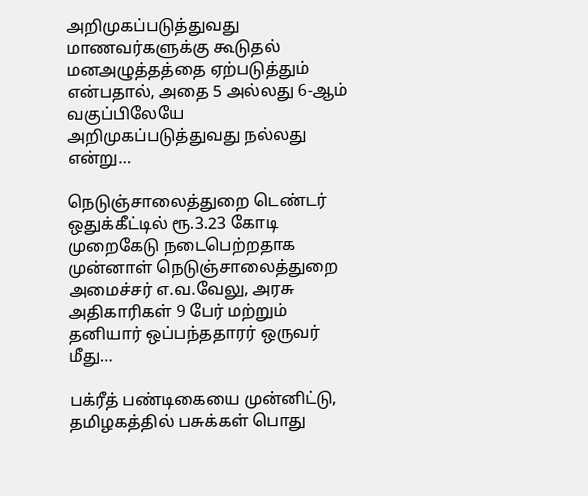அறிமுகப்படுத்துவது மாணவர்களுக்கு கூடுதல் மனஅழுத்தத்தை ஏற்படுத்தும் என்பதால், அதை 5 அல்லது 6-ஆம் வகுப்பிலேயே அறிமுகப்படுத்துவது நல்லது என்று…

நெடுஞ்சாலைத்துறை டெண்டர் ஒதுக்கீட்டில் ரூ.3.23 கோடி முறைகேடு நடைபெற்றதாக முன்னாள் நெடுஞ்சாலைத்துறை அமைச்சர் எ.வ.வேலு, அரசு அதிகாரிகள் 9 பேர் மற்றும் தனியார் ஒப்பந்ததாரர் ஒருவர் மீது…

பக்ரீத் பண்டிகையை முன்னிட்டு, தமிழகத்தில் பசுக்கள் பொது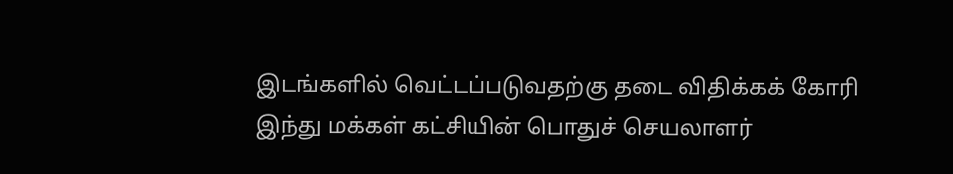இடங்களில் வெட்டப்படுவதற்கு தடை விதிக்கக் கோரி இந்து மக்கள் கட்சியின் பொதுச் செயலாளர்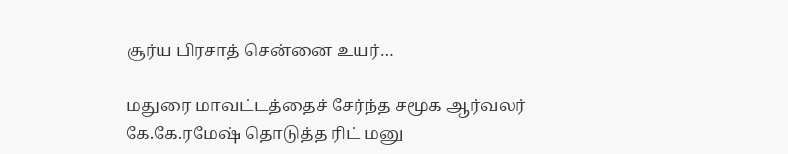சூர்ய பிரசாத் சென்னை உயர்…

மதுரை மாவட்டத்தைச் சேர்ந்த சமூக ஆர்வலர் கே.கே.ரமேஷ் தொடுத்த ரிட் மனு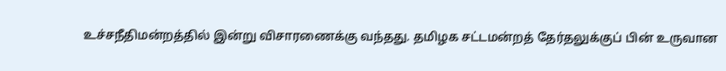உச்சநீதிமன்றத்தில் இன்று விசாரணைக்கு வந்தது. தமிழக சட்டமன்றத் தேர்தலுக்குப் பின் உருவான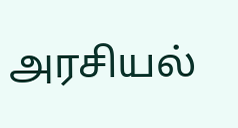அரசியல்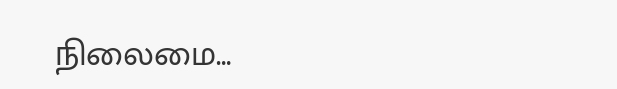நிலைமை…